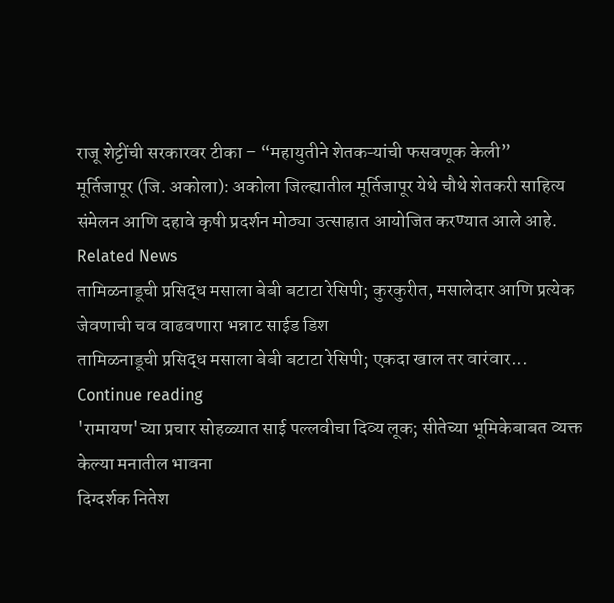राजू शेट्टींची सरकारवर टीका – “महायुतीने शेतकऱ्यांची फसवणूक केली”
मूर्तिजापूर (जि. अकोला): अकोला जिल्ह्यातील मूर्तिजापूर येथे चौथे शेतकरी साहित्य
संमेलन आणि दहावे कृषी प्रदर्शन मोठ्या उत्साहात आयोजित करण्यात आले आहे.
Related News
तामिळनाडूची प्रसिद्ध मसाला बेबी बटाटा रेसिपी; कुरकुरीत, मसालेदार आणि प्रत्येक जेवणाची चव वाढवणारा भन्नाट साईड डिश
तामिळनाडूची प्रसिद्ध मसाला बेबी बटाटा रेसिपी; एकदा खाल तर वारंवार...
Continue reading
'रामायण'च्या प्रचार सोहळ्यात साई पल्लवीचा दिव्य लूक; सीतेच्या भूमिकेबाबत व्यक्त केल्या मनातील भावना
दिग्दर्शक नितेश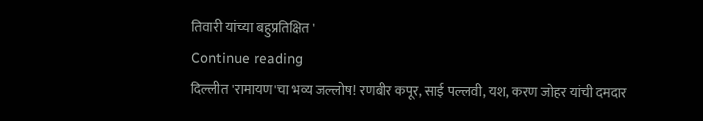तिवारी यांच्या बहुप्रतिक्षित '
Continue reading
दिल्लीत 'रामायण'चा भव्य जल्लोष! रणबीर कपूर, साई पल्लवी, यश, करण जोहर यांची दमदार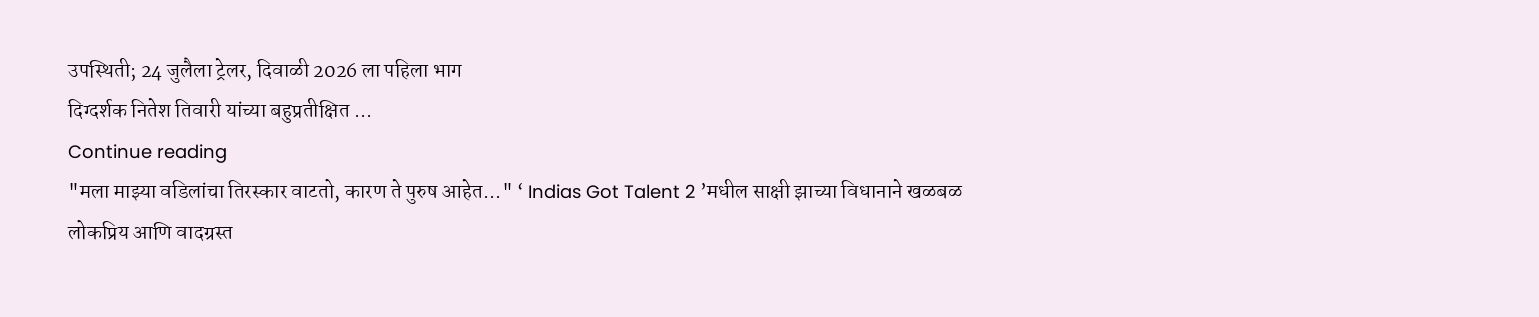उपस्थिती; 24 जुलैला ट्रेलर, दिवाळी 2026 ला पहिला भाग
दिग्दर्शक नितेश तिवारी यांच्या बहुप्रतीक्षित ...
Continue reading
"मला माझ्या वडिलांचा तिरस्कार वाटतो, कारण ते पुरुष आहेत..." ‘ Indias Got Talent 2 ’मधील साक्षी झाच्या विधानाने खळबळ
लोकप्रिय आणि वादग्रस्त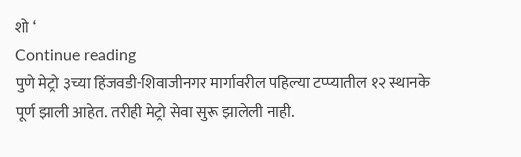शो ‘
Continue reading
पुणे मेट्रो ३च्या हिंजवडी-शिवाजीनगर मार्गावरील पहिल्या टप्प्यातील १२ स्थानके पूर्ण झाली आहेत. तरीही मेट्रो सेवा सुरू झालेली नाही.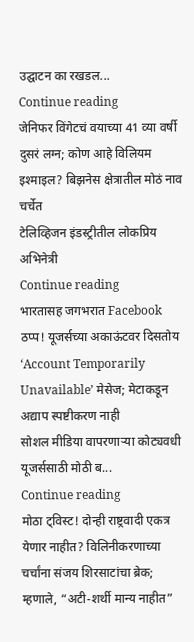उद्घाटन का रखडल...
Continue reading
जेनिफर विंगेटचं वयाच्या 41 व्या वर्षी दुसरं लग्न; कोण आहे विलियम इश्माइल? बिझनेस क्षेत्रातील मोठं नाव चर्चेत
टेलिव्हिजन इंडस्ट्रीतील लोकप्रिय अभिनेत्री
Continue reading
भारतासह जगभरात Facebook ठप्प! यूजर्सच्या अकाऊंटवर दिसतोय ‘Account Temporarily Unavailable’ मेसेज; मेटाकडून अद्याप स्पष्टीकरण नाही
सोशल मीडिया वापरणाऱ्या कोट्यवधी यूजर्ससाठी मोठी ब...
Continue reading
मोठा ट्विस्ट! दोन्ही राष्ट्रवादी एकत्र येणार नाहीत? विलिनीकरणाच्या चर्चांना संजय शिरसाटांचा ब्रेक; म्हणाले, “अटी-शर्थी मान्य नाहीत”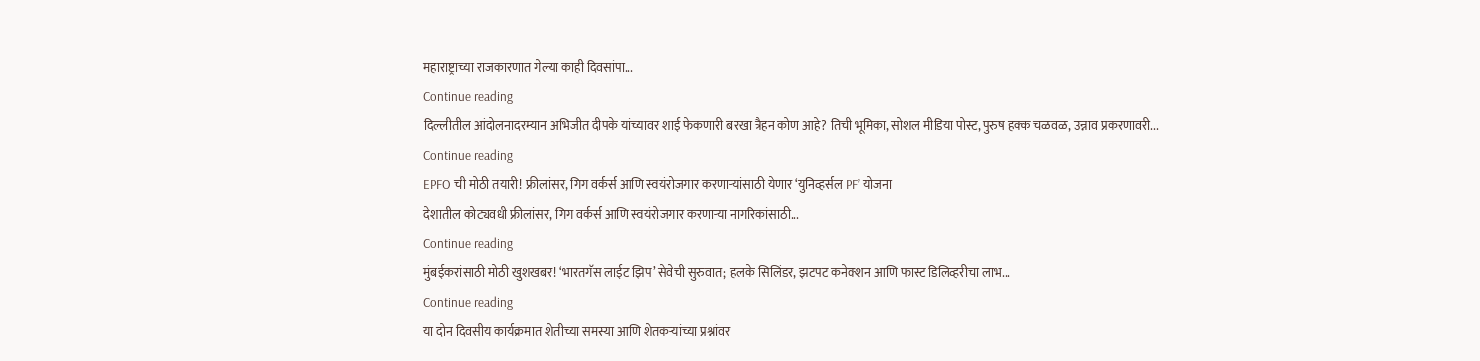महाराष्ट्राच्या राजकारणात गेल्या काही दिवसांपा...
Continue reading
दिल्लीतील आंदोलनादरम्यान अभिजीत दीपके यांच्यावर शाई फेकणारी बरखा त्रैहन कोण आहे? तिची भूमिका, सोशल मीडिया पोस्ट, पुरुष हक्क चळवळ, उन्नाव प्रकरणावरी...
Continue reading
EPFO ची मोठी तयारी! फ्रीलांसर, गिग वर्कर्स आणि स्वयंरोजगार करणाऱ्यांसाठी येणार ‘युनिव्हर्सल PF’ योजना
देशातील कोट्यवधी फ्रीलांसर, गिग वर्कर्स आणि स्वयंरोजगार करणाऱ्या नागरिकांसाठी...
Continue reading
मुंबईकरांसाठी मोठी खुशखबर! ‘भारतगॅस लाईट झिप’ सेवेची सुरुवात; हलके सिलिंडर, झटपट कनेक्शन आणि फास्ट डिलिव्हरीचा लाभ...
Continue reading
या दोन दिवसीय कार्यक्रमात शेतीच्या समस्या आणि शेतकऱ्यांच्या प्रश्नांवर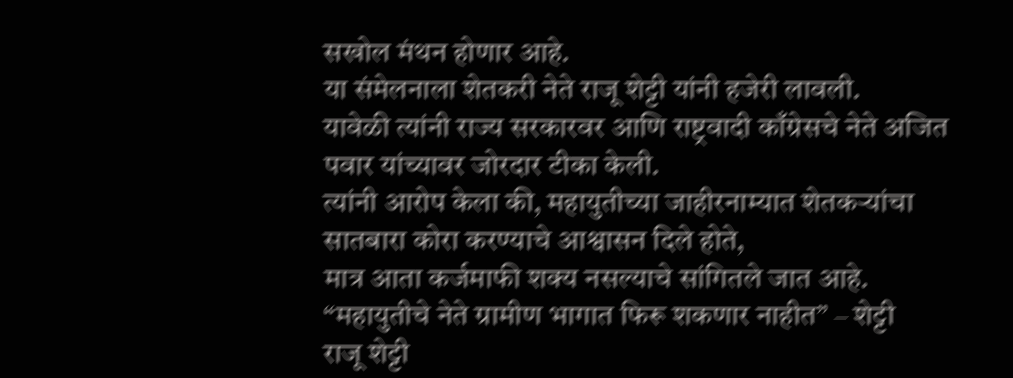सखोल मंथन होणार आहे.
या संमेलनाला शेतकरी नेते राजू शेट्टी यांनी हजेरी लावली.
यावेळी त्यांनी राज्य सरकारवर आणि राष्ट्रवादी काँग्रेसचे नेते अजित पवार यांच्यावर जोरदार टीका केली.
त्यांनी आरोप केला की, महायुतीच्या जाहीरनाम्यात शेतकऱ्यांचा सातबारा कोरा करण्याचे आश्वासन दिले होते,
मात्र आता कर्जमाफी शक्य नसल्याचे सांगितले जात आहे.
“महायुतीचे नेते ग्रामीण भागात फिरू शकणार नाहीत” – शेट्टी
राजू शेट्टी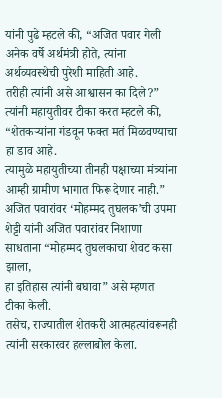यांनी पुढे म्हटले की, “अजित पवार गेली अनेक वर्षे अर्थमंत्री होते, त्यांना अर्थव्यवस्थेची पुरेशी माहिती आहे.
तरीही त्यांनी असे आश्वासन का दिले?” त्यांनी महायुतीवर टीका करत म्हटले की,
“शेतकऱ्यांना गंडवून फक्त मतं मिळवण्याचा हा डाव आहे.
त्यामुळे महायुतीच्या तीनही पक्षाच्या मंत्र्यांना आम्ही ग्रामीण भागात फिरू देणार नाही.”
अजित पवारांवर ‘मोहम्मद तुघलक’ची उपमा
शेट्टी यांनी अजित पवारांवर निशाणा साधताना “मोहम्मद तुघलकाचा शेवट कसा झाला,
हा इतिहास त्यांनी बघावा” असे म्हणत टीका केली.
तसेच, राज्यातील शेतकरी आत्महत्यांवरूनही त्यांनी सरकारवर हल्लाबोल केला.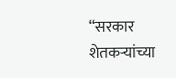“सरकार शेतकऱ्यांच्या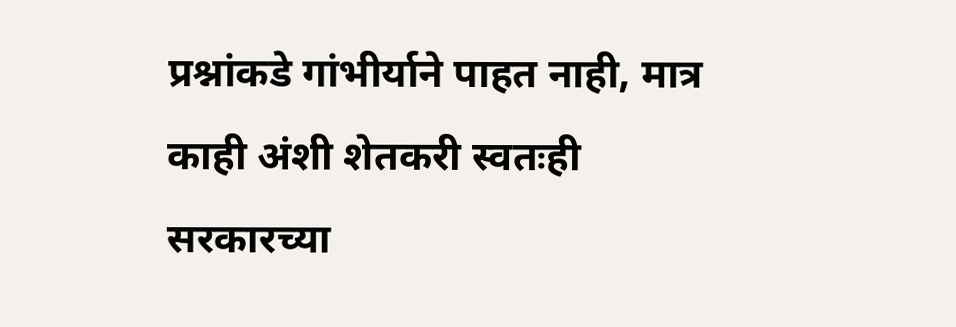प्रश्नांकडे गांभीर्याने पाहत नाही, मात्र काही अंशी शेतकरी स्वतःही
सरकारच्या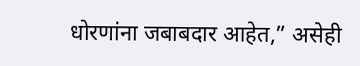धोरणांना जबाबदार आहेत,” असेही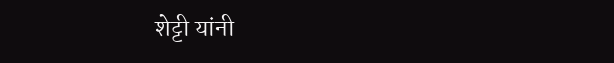शेट्टी यांनी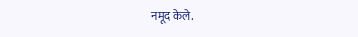नमूद केले.